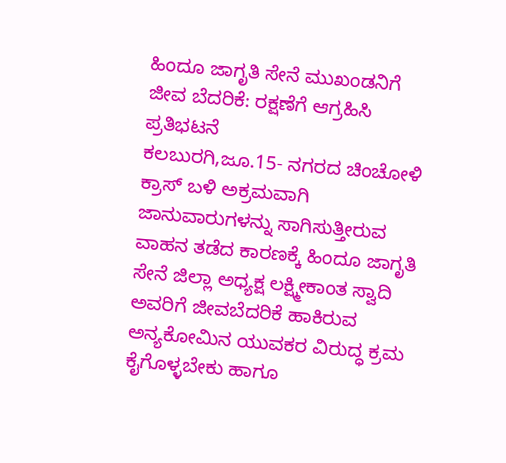ಹಿಂದೂ ಜಾಗೃತಿ ಸೇನೆ ಮುಖಂಡನಿಗೆ ಜೀವ ಬೆದರಿಕೆ: ರಕ್ಷಣೆಗೆ ಆಗ್ರಹಿಸಿ ಪ್ರತಿಭಟನೆ
ಕಲಬುರಗಿ,ಜೂ.15- ನಗರದ ಚಿಂಚೋಳಿ ಕ್ರಾಸ್ ಬಳಿ ಅಕ್ರಮವಾಗಿ ಜಾನುವಾರುಗಳನ್ನು ಸಾಗಿಸುತ್ತೀರುವ ವಾಹನ ತಡೆದ ಕಾರಣಕ್ಕೆ ಹಿಂದೂ ಜಾಗೃತಿ ಸೇನೆ ಜಿಲ್ಲಾ ಅಧ್ಯಕ್ಷ ಲಕ್ಷ್ಮೀಕಾಂತ ಸ್ವಾದಿ ಅವರಿಗೆ ಜೀವಬೆದರಿಕೆ ಹಾಕಿರುವ ಅನ್ಯಕೋಮಿನ ಯುವಕರ ವಿರುದ್ಧ ಕ್ರಮ ಕೈಗೊಳ್ಳಬೇಕು ಹಾಗೂ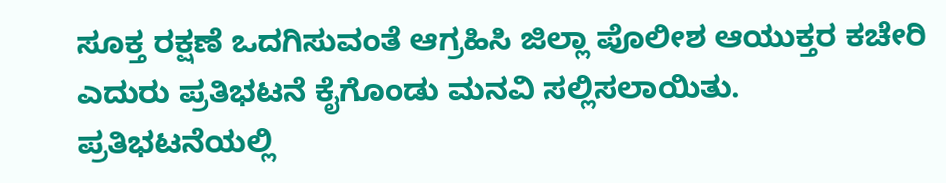ಸೂಕ್ತ ರಕ್ಷಣೆ ಒದಗಿಸುವಂತೆ ಆಗ್ರಹಿಸಿ ಜಿಲ್ಲಾ ಪೊಲೀಶ ಆಯುಕ್ತರ ಕಚೇರಿ ಎದುರು ಪ್ರತಿಭಟನೆ ಕೈಗೊಂಡು ಮನವಿ ಸಲ್ಲಿಸಲಾಯಿತು.
ಪ್ರತಿಭಟನೆಯಲ್ಲಿ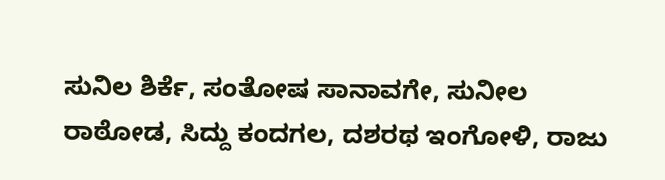ಸುನಿಲ ಶಿರ್ಕೆ, ಸಂತೋಷ ಸಾನಾವಗೇ, ಸುನೀಲ ರಾಠೋಡ, ಸಿದ್ದು ಕಂದಗಲ, ದಶರಥ ಇಂಗೋಳಿ, ರಾಜು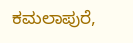ಕಮಲಾಪುರೆ,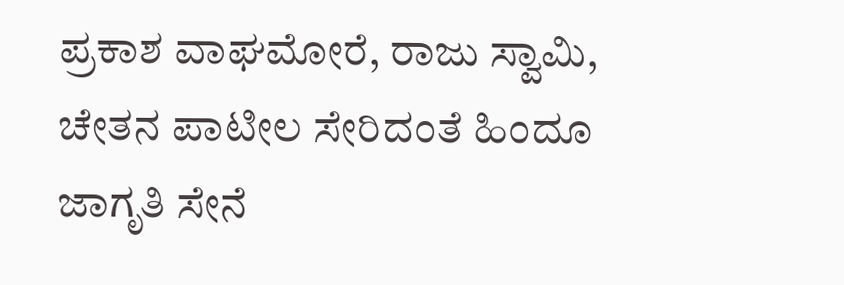ಪ್ರಕಾಶ ವಾಘಮೋರೆ, ರಾಜು ಸ್ವಾಮಿ, ಚೇತನ ಪಾಟೀಲ ಸೇರಿದಂತೆ ಹಿಂದೂ ಜಾಗೃತಿ ಸೇನೆ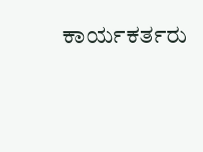ಕಾರ್ಯಕರ್ತರು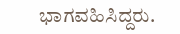ಭಾಗವಹಿಸಿದ್ದರು.